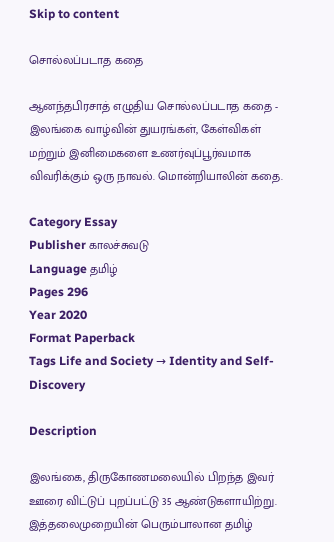Skip to content

சொல்லப்படாத கதை

ஆனந்தபிரசாத் எழுதிய சொல்லப்படாத கதை - இலங்கை வாழ்வின் துயரங்கள், கேள்விகள் மற்றும் இனிமைகளை உணர்வுப்பூர்வமாக விவரிக்கும் ஒரு நாவல். மொன்றியாலின் கதை.

Category Essay
Publisher காலச்சுவடு
Language தமிழ்
Pages 296
Year 2020
Format Paperback
Tags Life and Society → Identity and Self-Discovery

Description

இலங்கை, திருகோணமலையில் பிறந்த இவர் ஊரை விட்டுப் புறப்பட்டு 35 ஆண்டுகளாயிற்று. இத்தலைமுறையின் பெரும்பாலான தமிழ்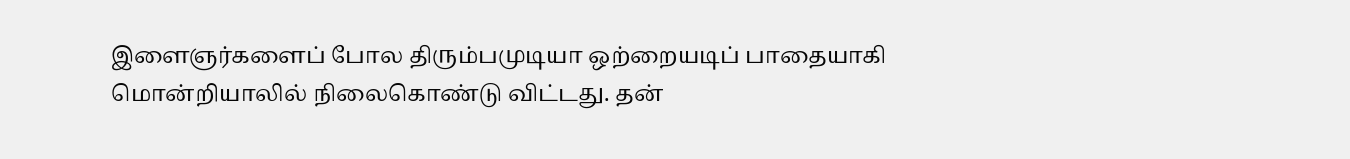இளைஞர்களைப் போல திரும்பமுடியா ஒற்றையடிப் பாதையாகி மொன்றியாலில் நிலைகொண்டு விட்டது. தன்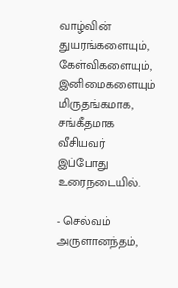வாழ்வின் துயரங்களையும், கேள்விகளையும், இனிமைகளையும் மிருதங்கமாக, சங்கீதமாக வீசியவர் இப்போது உரைநடையில்.

- செல்வம் அருளானந்தம்,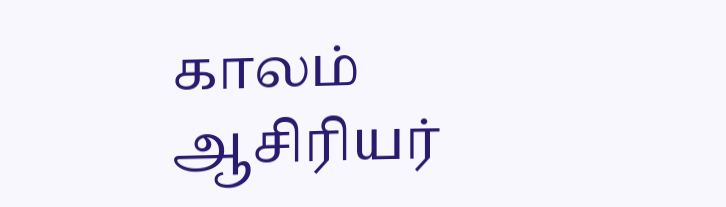காலம் ஆசிரியர்